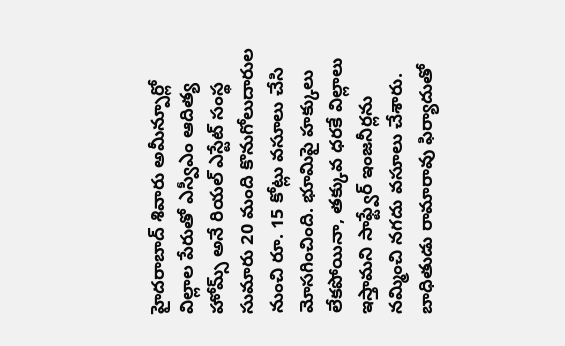హైదరాబాద్ శివారు అమీన్పూర్లో విల్లాల పేరుతో ఎస్వీఎం ఆదిత్య హోమ్స్ అనే రియల్ ఎస్టేట్ సంస్థ సుమారు 20 మంది కొనుగోలుదారుల నుంచి రూ. 15 కోట్లు వసూలు చేసి మోసగించింది. భూమిపై హక్కులు లేకపోయినా, తక్కువ ధరకే విల్లాలు ఇస్తామని సాఫ్ట్వేర్ ఇంజనీర్లను నమ్మించి నగదు వసూలు చేశారు. బాధితుడు రామారావు ఫిర్యాదుతో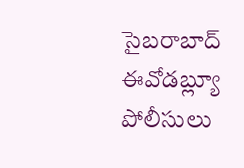సైబరాబాద్ ఈవోడబ్ల్యూ పోలీసులు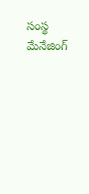సంస్థ మేనేజింగ్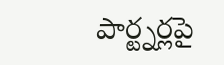పార్ట్నర్లపై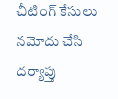చీటింగ్ కేసులు నమోదు చేసి దర్యాప్తు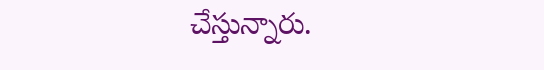చేస్తున్నారు.